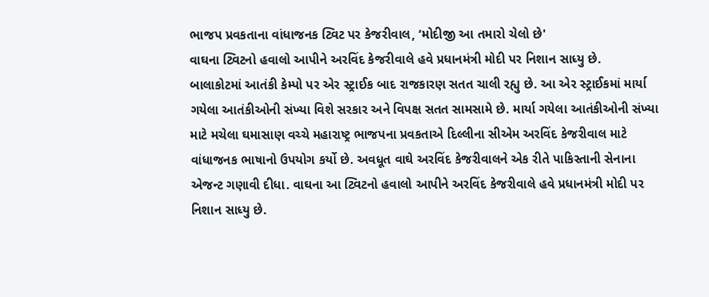ભાજપ પ્રવકતાના વાંધાજનક ટ્વિટ પર કેજરીવાલ, ‘મોદીજી આ તમારો ચેલો છે'
વાઘના ટ્વિટનો હવાલો આપીને અરવિંદ કેજરીવાલે હવે પ્રધાનમંત્રી મોદી પર નિશાન સાધ્યુ છે.
બાલાકોટમાં આતંકી કેમ્પો પર એર સ્ટ્રાઈક બાદ રાજકારણ સતત ચાલી રહ્યુ છે. આ એર સ્ટ્રાઈકમાં માર્યા ગયેલા આતંકીઓની સંખ્યા વિશે સરકાર અને વિપક્ષ સતત સામસામે છે. માર્યા ગયેલા આતંકીઓની સંખ્યા માટે મચેલા ઘમાસાણ વચ્ચે મહારાષ્ટ્ર ભાજપના પ્રવકતાએ દિલ્લીના સીએમ અરવિંદ કેજરીવાલ માટે વાંધાજનક ભાષાનો ઉપયોગ કર્યો છે. અવધૂત વાઘે અરવિંદ કેજરીવાલને એક રીતે પાકિસ્તાની સેનાના એજન્ટ ગણાવી દીધા. વાઘના આ ટ્વિટનો હવાલો આપીને અરવિંદ કેજરીવાલે હવે પ્રધાનમંત્રી મોદી પર નિશાન સાધ્યુ છે.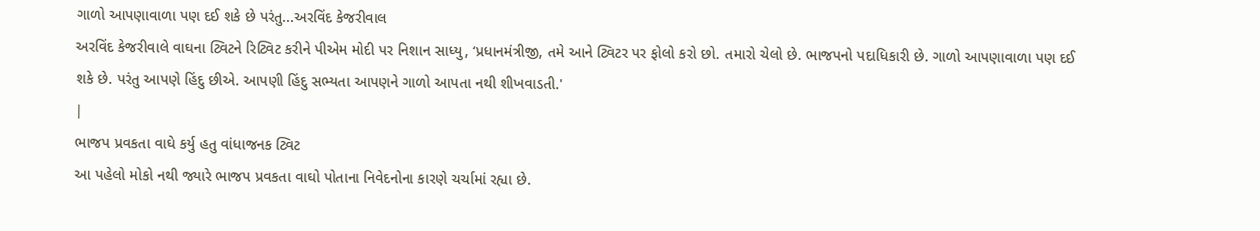ગાળો આપણાવાળા પણ દઈ શકે છે પરંતુ...અરવિંદ કેજરીવાલ
અરવિંદ કેજરીવાલે વાઘના ટ્વિટને રિટ્વિટ કરીને પીએમ મોદી પર નિશાન સાધ્યુ, ‘પ્રધાનમંત્રીજી, તમે આને ટ્વિટર પર ફોલો કરો છો. તમારો ચેલો છે. ભાજપનો પદાધિકારી છે. ગાળો આપણાવાળા પણ દઈ શકે છે. પરંતુ આપણે હિંદુ છીએ. આપણી હિંદુ સભ્યતા આપણને ગાળો આપતા નથી શીખવાડતી.'
|
ભાજપ પ્રવકતા વાઘે કર્યુ હતુ વાંધાજનક ટ્વિટ
આ પહેલો મોકો નથી જ્યારે ભાજપ પ્રવકતા વાઘો પોતાના નિવેદનોના કારણે ચર્ચામાં રહ્યા છે.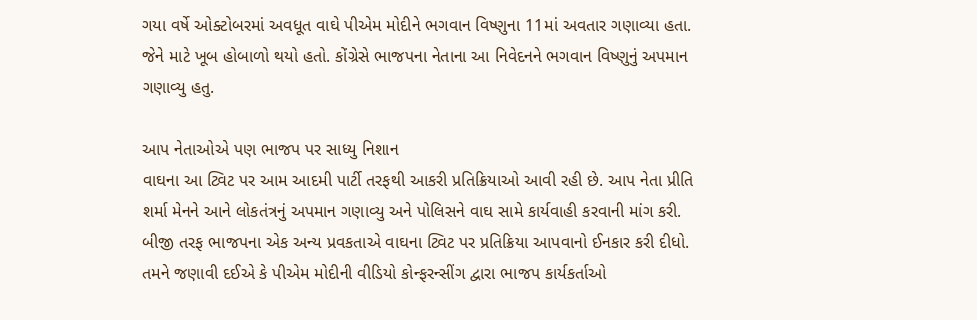ગયા વર્ષે ઓક્ટોબરમાં અવધૂત વાઘે પીએમ મોદીને ભગવાન વિષ્ણુના 11માં અવતાર ગણાવ્યા હતા. જેને માટે ખૂબ હોબાળો થયો હતો. કોંગ્રેસે ભાજપના નેતાના આ નિવેદનને ભગવાન વિષ્ણુનું અપમાન ગણાવ્યુ હતુ.

આપ નેતાઓએ પણ ભાજપ પર સાધ્યુ નિશાન
વાઘના આ ટ્વિટ પર આમ આદમી પાર્ટી તરફથી આકરી પ્રતિક્રિયાઓ આવી રહી છે. આપ નેતા પ્રીતિ શર્મા મેનને આને લોકતંત્રનું અપમાન ગણાવ્યુ અને પોલિસને વાઘ સામે કાર્યવાહી કરવાની માંગ કરી. બીજી તરફ ભાજપના એક અન્ય પ્રવકતાએ વાઘના ટ્વિટ પર પ્રતિક્રિયા આપવાનો ઈનકાર કરી દીધો. તમને જણાવી દઈએ કે પીએમ મોદીની વીડિયો કોન્ફરન્સીંગ દ્વારા ભાજપ કાર્યકર્તાઓ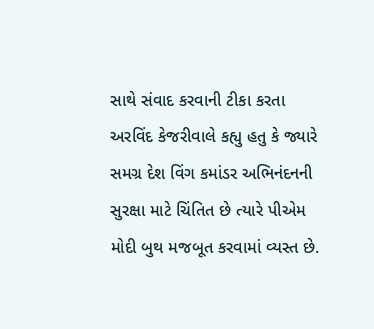સાથે સંવાદ કરવાની ટીકા કરતા અરવિંદ કેજરીવાલે કહ્યુ હતુ કે જ્યારે સમગ્ર દેશ વિંગ કમાંડર અભિનંદનની સુરક્ષા માટે ચિંતિત છે ત્યારે પીએમ મોદી બુથ મજબૂત કરવામાં વ્યસ્ત છે.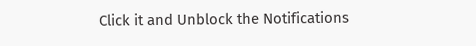Click it and Unblock the Notifications